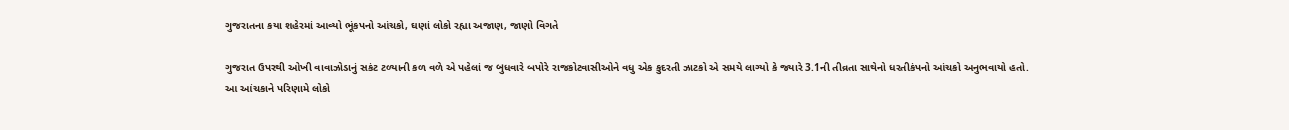ગુજરાતના કયા શહેરમાં આવ્યો ભૂંકપનો આંચકો, ઘણાં લોકો રહ્યા અજાણ, જાણો વિગતે

ગુજરાત ઉપરથી ઓખી વાવાઝોડાનું સકંટ ટળ્યાની કળ વળે એ પહેલાં જ બુધવારે બપોરે રાજકોટવાસીઓને વધુ એક કુદરતી ઝાટકો એ સમયે લાગ્યો કે જ્યારે 3.1ની તીવ્રતા સાથેનો ધરતીકંપનો આંચકો અનુભવાયો હતો.
આ આંચકાને પરિણામે લોકો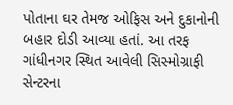પોતાના ઘર તેમજ ઓફિસ અને દુકાનોની બહાર દોડી આવ્યા હતાં. આ તરફ ગાંધીનગર સ્થિત આવેલી સિસ્મોગ્રાફી સેન્ટરના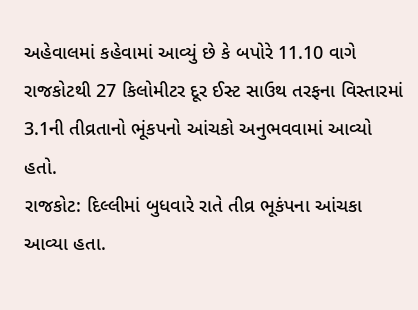અહેવાલમાં કહેવામાં આવ્યું છે કે બપોરે 11.10 વાગે રાજકોટથી 27 કિલોમીટર દૂર ઈસ્ટ સાઉથ તરફના વિસ્તારમાં 3.1ની તીવ્રતાનો ભૂંકપનો આંચકો અનુભવવામાં આવ્યો હતો.
રાજકોટ: દિલ્લીમાં બુધવારે રાતે તીવ્ર ભૂકંપના આંચકા આવ્યા હતા.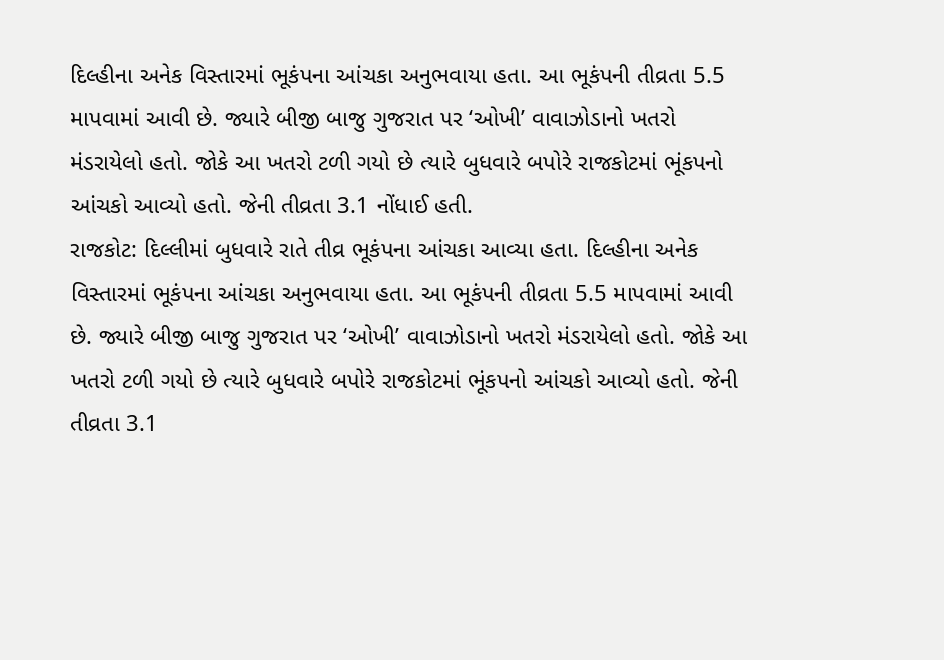દિલ્હીના અનેક વિસ્તારમાં ભૂકંપના આંચકા અનુભવાયા હતા. આ ભૂકંપની તીવ્રતા 5.5 માપવામાં આવી છે. જ્યારે બીજી બાજુ ગુજરાત પર ‘ઓખી’ વાવાઝોડાનો ખતરો મંડરાયેલો હતો. જોકે આ ખતરો ટળી ગયો છે ત્યારે બુધવારે બપોરે રાજકોટમાં ભૂંકપનો આંચકો આવ્યો હતો. જેની તીવ્રતા 3.1 નોંધાઈ હતી.
રાજકોટ: દિલ્લીમાં બુધવારે રાતે તીવ્ર ભૂકંપના આંચકા આવ્યા હતા. દિલ્હીના અનેક વિસ્તારમાં ભૂકંપના આંચકા અનુભવાયા હતા. આ ભૂકંપની તીવ્રતા 5.5 માપવામાં આવી છે. જ્યારે બીજી બાજુ ગુજરાત પર ‘ઓખી’ વાવાઝોડાનો ખતરો મંડરાયેલો હતો. જોકે આ ખતરો ટળી ગયો છે ત્યારે બુધવારે બપોરે રાજકોટમાં ભૂંકપનો આંચકો આવ્યો હતો. જેની તીવ્રતા 3.1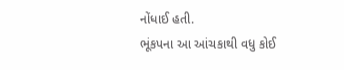નોંધાઈ હતી.
ભૂંકપના આ આંચકાથી વધુ કોઈ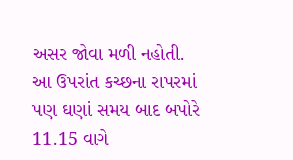અસર જોવા મળી નહોતી. આ ઉપરાંત કચ્છના રાપરમાં પણ ઘણાં સમય બાદ બપોરે 11.15 વાગે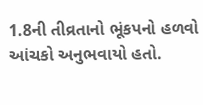1.8ની તીવ્રતાનો ભૂંકપનો હળવો આંચકો અનુભવાયો હતો.